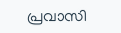പ്രവാസി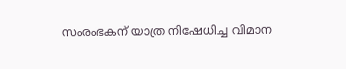സംരംഭകന് യാത്ര നിഷേധിച്ച വിമാന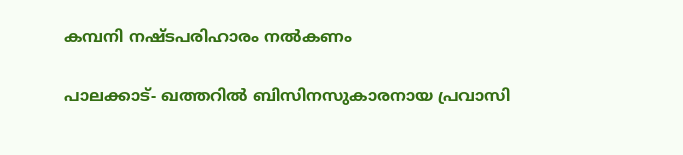കമ്പനി നഷ്ടപരിഹാരം നല്‍കണം

പാലക്കാട്- ഖത്തറില്‍ ബിസിനസുകാരനായ പ്രവാസി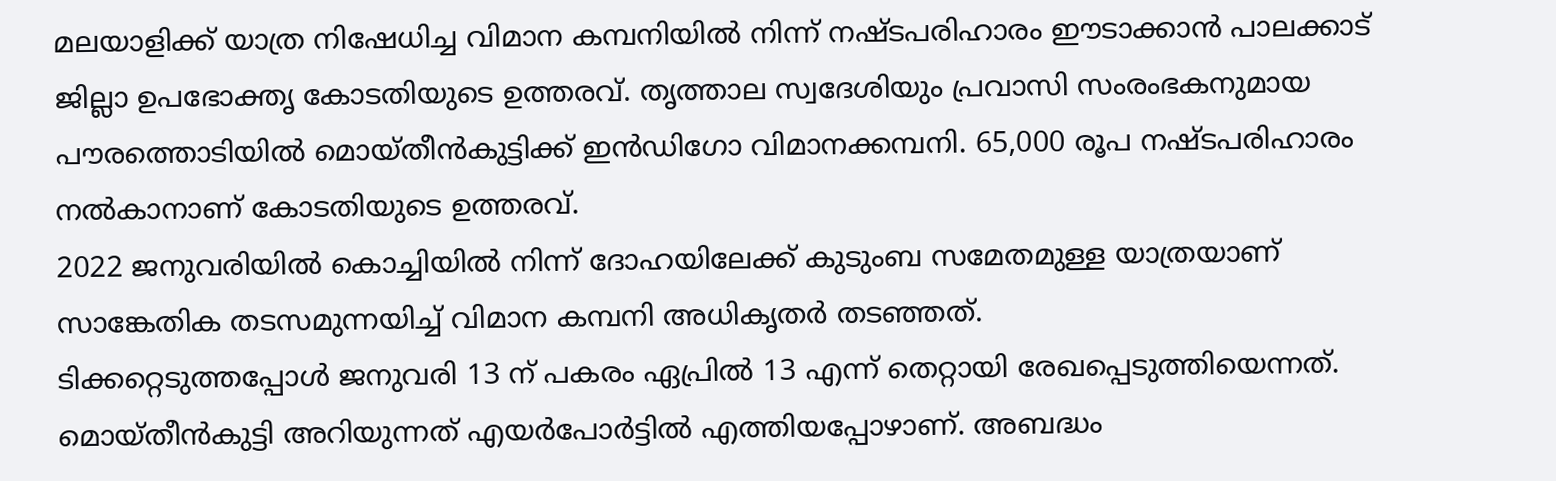മലയാളിക്ക് യാത്ര നിഷേധിച്ച വിമാന കമ്പനിയില്‍ നിന്ന് നഷ്ടപരിഹാരം ഈടാക്കാന്‍ പാലക്കാട് ജില്ലാ ഉപഭോക്തൃ കോടതിയുടെ ഉത്തരവ്. തൃത്താല സ്വദേശിയും പ്രവാസി സംരംഭകനുമായ പൗരത്തൊടിയില്‍ മൊയ്തീന്‍കുട്ടിക്ക് ഇന്‍ഡിഗോ വിമാനക്കമ്പനി. 65,000 രൂപ നഷ്ടപരിഹാരം നല്‍കാനാണ് കോടതിയുടെ ഉത്തരവ്.
2022 ജനുവരിയില്‍ കൊച്ചിയില്‍ നിന്ന് ദോഹയിലേക്ക് കുടുംബ സമേതമുള്ള യാത്രയാണ് സാങ്കേതിക തടസമുന്നയിച്ച് വിമാന കമ്പനി അധികൃതര്‍ തടഞ്ഞത്.
ടിക്കറ്റെടുത്തപ്പോള്‍ ജനുവരി 13 ന് പകരം ഏപ്രില്‍ 13 എന്ന് തെറ്റായി രേഖപ്പെടുത്തിയെന്നത്. മൊയ്തീന്‍കുട്ടി അറിയുന്നത് എയര്‍പോര്‍ട്ടില്‍ എത്തിയപ്പോഴാണ്. അബദ്ധം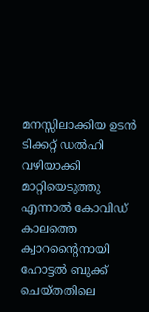മനസ്സിലാക്കിയ ഉടന്‍ ടിക്കറ്റ് ഡല്‍ഹി വഴിയാക്കി മാറ്റിയെടുത്തു എന്നാല്‍ കോവിഡ് കാലത്തെ ക്വാറന്റൈനായി ഹോട്ടല്‍ ബുക്ക് ചെയ്തതിലെ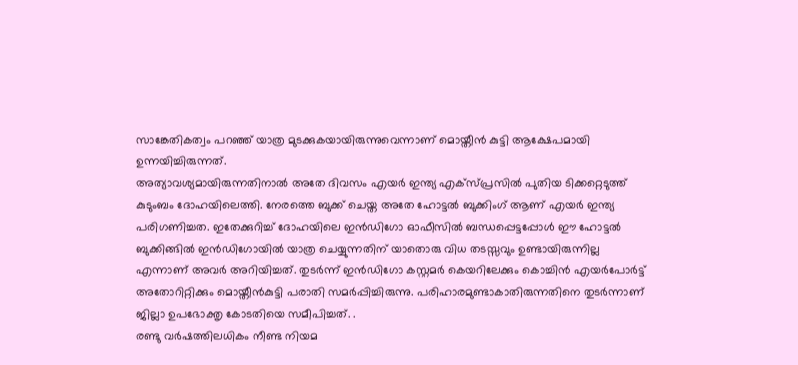സാങ്കേതികത്വം പറഞ്ഞ് യാത്ര മുടക്കുകയായിരുന്നുവെന്നാണ് മൊയ്തീന്‍ കുട്ടി ആക്ഷേപമായി ഉന്നയിച്ചിരുന്നത്.
അത്യാവശ്യമായിരുന്നതിനാല്‍ അതേ ദിവസം എയര്‍ ഇന്ത്യ എക്‌സ്പ്രസില്‍ പുതിയ ടിക്കറ്റെടുത്ത് കുടുംബം ദോഹയിലെത്തി. നേരത്തെ ബുക്ക് ചെയ്ത അതേ ഹോട്ടല്‍ ബുക്കിംഗ് ആണ് എയര്‍ ഇന്ത്യ പരിഗണിച്ചത. ഇതേക്കുറിച്ച് ദോഹയിലെ ഇന്‍ഡിഗോ ഓഫീസില്‍ ബന്ധപ്പെട്ടപ്പോള്‍ ഈ ഹോട്ടല്‍ ബുക്കിങ്ങില്‍ ഇന്‍ഡിഗോയില്‍ യാത്ര ചെയ്യുന്നതിന് യാതൊരു വിധ തടസ്സവും ഉണ്ടായിരുന്നില്ല എന്നാണ് അവര്‍ അറിയിച്ചത്. തുടര്‍ന്ന് ഇന്‍ഡിഗോ കസ്റ്റമര്‍ കെയറിലേക്കും കൊച്ചിന്‍ എയര്‍പോര്‍ട്ട് അതോറിറ്റിക്കും മൊയ്തീന്‍കുട്ടി പരാതി സമര്‍പ്പിച്ചിരുന്നു. പരിഹാരമുണ്ടാകാതിരുന്നതിനെ തുടര്‍ന്നാണ് ജില്ലാ ഉപഭോക്തൃ കോടതിയെ സമീപിച്ചത്. .
രണ്ടു വര്‍ഷത്തിലധികം നീണ്ട നിയമ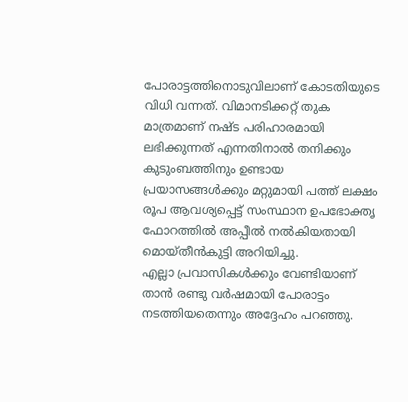പോരാട്ടത്തിനൊടുവിലാണ് കോടതിയുടെ വിധി വന്നത്. വിമാനടിക്കറ്റ് തുക മാത്രമാണ് നഷ്ട പരിഹാരമായി ലഭിക്കുന്നത് എന്നതിനാല്‍ തനിക്കും കുടുംബത്തിനും ഉണ്ടായ പ്രയാസങ്ങള്‍ക്കും മറ്റുമായി പത്ത് ലക്ഷം രൂപ ആവശ്യപ്പെട്ട് സംസ്ഥാന ഉപഭോക്തൃ ഫോറത്തില്‍ അപ്പീല്‍ നല്‍കിയതായി മൊയ്തീന്‍കുട്ടി അറിയിച്ചു.
എല്ലാ പ്രവാസികള്‍ക്കും വേണ്ടിയാണ് താന്‍ രണ്ടു വര്‍ഷമായി പോരാട്ടം നടത്തിയതെന്നും അദ്ദേഹം പറഞ്ഞു.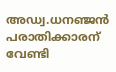അഡ്വ.ധനഞ്ജന്‍ പരാതിക്കാരന് വേണ്ടി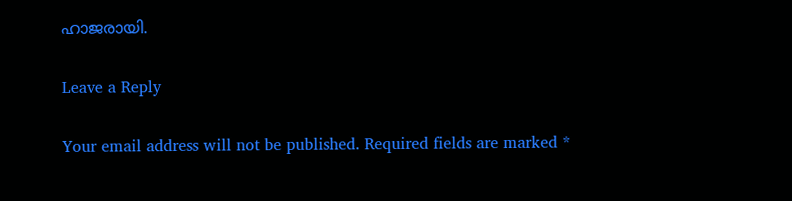ഹാജരായി.

Leave a Reply

Your email address will not be published. Required fields are marked *